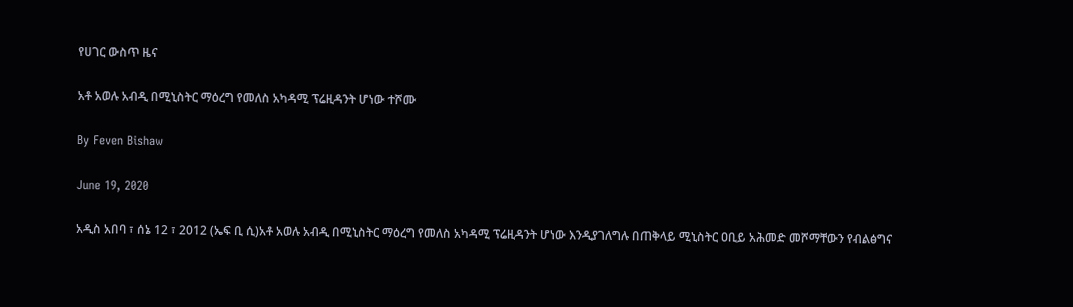የሀገር ውስጥ ዜና

አቶ አወሉ አብዲ በሚኒስትር ማዕረግ የመለስ አካዳሚ ፕሬዚዳንት ሆነው ተሾሙ

By Feven Bishaw

June 19, 2020

አዲስ አበባ ፣ ሰኔ 12 ፣ 2012 (ኤፍ ቢ ሲ)አቶ አወሉ አብዲ በሚኒስትር ማዕረግ የመለስ አካዳሚ ፕሬዚዳንት ሆነው እንዲያገለግሉ በጠቅላይ ሚኒስትር ዐቢይ አሕመድ መሾማቸውን የብልፅግና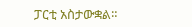ፓርቲ አስታውቋል።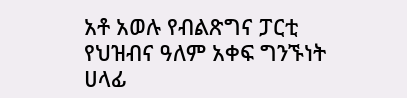አቶ አወሉ የብልጽግና ፓርቲ የህዝብና ዓለም አቀፍ ግንኙነት ሀላፊ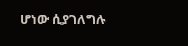ሆነው ሲያገለግሉ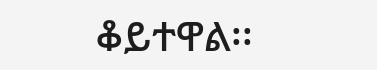ቆይተዋል፡፡